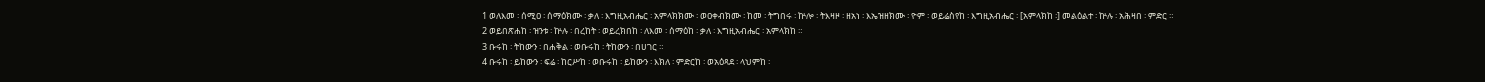1 ወለእመ ፡ ሰሚዐ ፡ ሰማዕክሙ ፡ ቃለ ፡ እግዚአብሔር ፡ አምላክክሙ ፡ ወዐቀብክሙ ፡ ከመ ፡ ትግበሩ ፡ ኵሎ ፡ ትእዛዞ ፡ ዘአነ ፡ እኤዝዘክሙ ፡ ዮም ፡ ወይሬስየከ ፡ እግዚአብሔር ፡ [አምላክከ ፡] መልዕልተ ፡ ኵሉ ፡ አሕዛበ ፡ ምድር ።
2 ወይበጽሐከ ፡ ዝንቱ ፡ ኵሉ ፡ በረከት ፡ ወይረክበከ ፡ ለእመ ፡ ሰማዕከ ፡ ቃለ ፡ እግዚአብሔር ፡ አምላክከ ።
3 ቡሩከ ፡ ትከውን ፡ በሐቅል ፡ ወቡሩከ ፡ ትከውን ፡ በሀገር ።
4 ቡሩከ ፡ ይከውን ፡ ፍሬ ፡ ከርሥከ ፡ ወቡሩከ ፡ ይከውን ፡ እክለ ፡ ምድርከ ፡ ወአዕጻደ ፡ ላህምከ ፡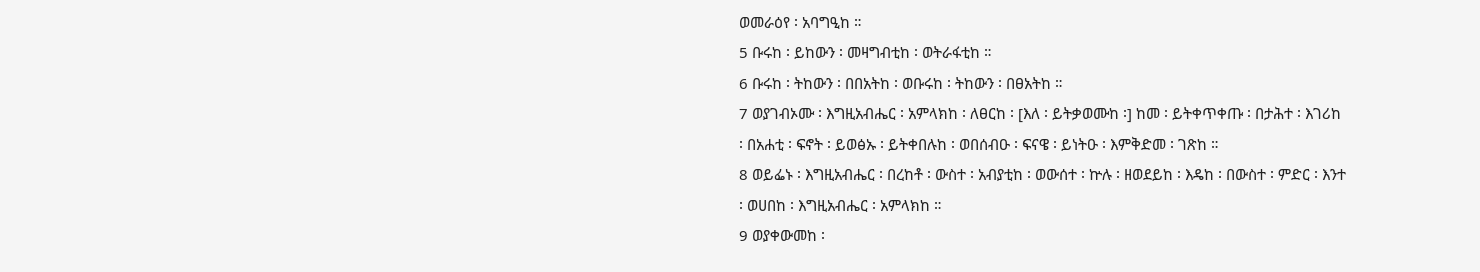ወመራዕየ ፡ አባግዒከ ።
5 ቡሩከ ፡ ይከውን ፡ መዛግብቲከ ፡ ወትራፋቲከ ።
6 ቡሩከ ፡ ትከውን ፡ በበአትከ ፡ ወቡሩከ ፡ ትከውን ፡ በፀአትከ ።
7 ወያገብኦሙ ፡ እግዚአብሔር ፡ አምላክከ ፡ ለፀርከ ፡ [እለ ፡ ይትቃወሙከ ፡] ከመ ፡ ይትቀጥቀጡ ፡ በታሕተ ፡ እገሪከ ፡ በአሐቲ ፡ ፍኖት ፡ ይወፅኡ ፡ ይትቀበሉከ ፡ ወበሰብዑ ፡ ፍናዌ ፡ ይነትዑ ፡ እምቅድመ ፡ ገጽከ ።
8 ወይፌኑ ፡ እግዚአብሔር ፡ በረከቶ ፡ ውስተ ፡ አብያቲከ ፡ ወውሰተ ፡ ኵሉ ፡ ዘወደይከ ፡ እዴከ ፡ በውስተ ፡ ምድር ፡ እንተ ፡ ወሀበከ ፡ እግዚአብሔር ፡ አምላክከ ።
9 ወያቀውመከ ፡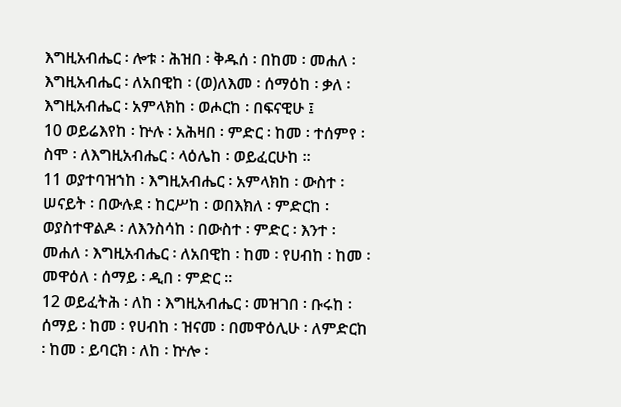እግዚአብሔር ፡ ሎቱ ፡ ሕዝበ ፡ ቅዱሰ ፡ በከመ ፡ መሐለ ፡ እግዚአብሔር ፡ ለአበዊከ ፡ (ወ)ለእመ ፡ ሰማዕከ ፡ ቃለ ፡ እግዚአብሔር ፡ አምላክከ ፡ ወሖርከ ፡ በፍናዊሁ ፤
10 ወይሬእየከ ፡ ኵሉ ፡ አሕዛበ ፡ ምድር ፡ ከመ ፡ ተሰምየ ፡ ስሞ ፡ ለእግዚአብሔር ፡ ላዕሌከ ፡ ወይፈርሁከ ።
11 ወያተባዝኀከ ፡ እግዚአብሔር ፡ አምላክከ ፡ ውስተ ፡ ሠናይት ፡ በውሉደ ፡ ከርሥከ ፡ ወበእክለ ፡ ምድርከ ፡ ወያስተዋልዶ ፡ ለእንስሳከ ፡ በውስተ ፡ ምድር ፡ እንተ ፡ መሐለ ፡ እግዚአብሔር ፡ ለአበዊከ ፡ ከመ ፡ የሀብከ ፡ ከመ ፡ መዋዕለ ፡ ሰማይ ፡ ዲበ ፡ ምድር ።
12 ወይፈትሕ ፡ ለከ ፡ እግዚአብሔር ፡ መዝገበ ፡ ቡሩከ ፡ ሰማይ ፡ ከመ ፡ የሀብከ ፡ ዝናመ ፡ በመዋዕሊሁ ፡ ለምድርከ ፡ ከመ ፡ ይባርክ ፡ ለከ ፡ ኵሎ ፡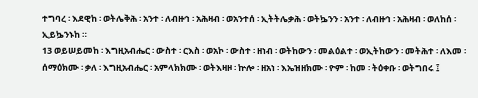ተግባረ ፡ እደዊከ ፡ ወትሌቅሕ ፡ አንተ ፡ ለብዙኅ ፡ አሕዛብ ፡ ወአንተሰ ፡ ኢትትሌቃሕ ፡ ወትኴንን ፡ አንተ ፡ ለብዙኅ ፡ አሕዛብ ፡ ወለከሰ ፡ ኢይኴንኑከ ።
13 ወይሠይመከ ፡ እግዚአብሔር ፡ ውስተ ፡ ርእስ ፡ ወአኮ ፡ ውስተ ፡ ዘነብ ፡ ወትከውን ፡ መልዕልተ ፡ ወኢትከውን ፡ መትሕተ ፡ ለእመ ፡ ሰማዕክሙ ፡ ቃለ ፡ እግዚአብሔር ፡ አምላክክሙ ፡ ወትእዛዞ ፡ ኵሎ ፡ ዘአነ ፡ እኤዝዘክሙ ፡ ዮም ፡ ከመ ፡ ትዕቀቡ ፡ ወትግበሩ ፤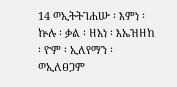14 ወኢትትገሐሡ ፡ እምነ ፡ ኵሉ ፡ ቃል ፡ ዘአነ ፡ እኤዝዘከ ፡ ዮም ፡ ኢለየማን ፡ ወኢለፀጋም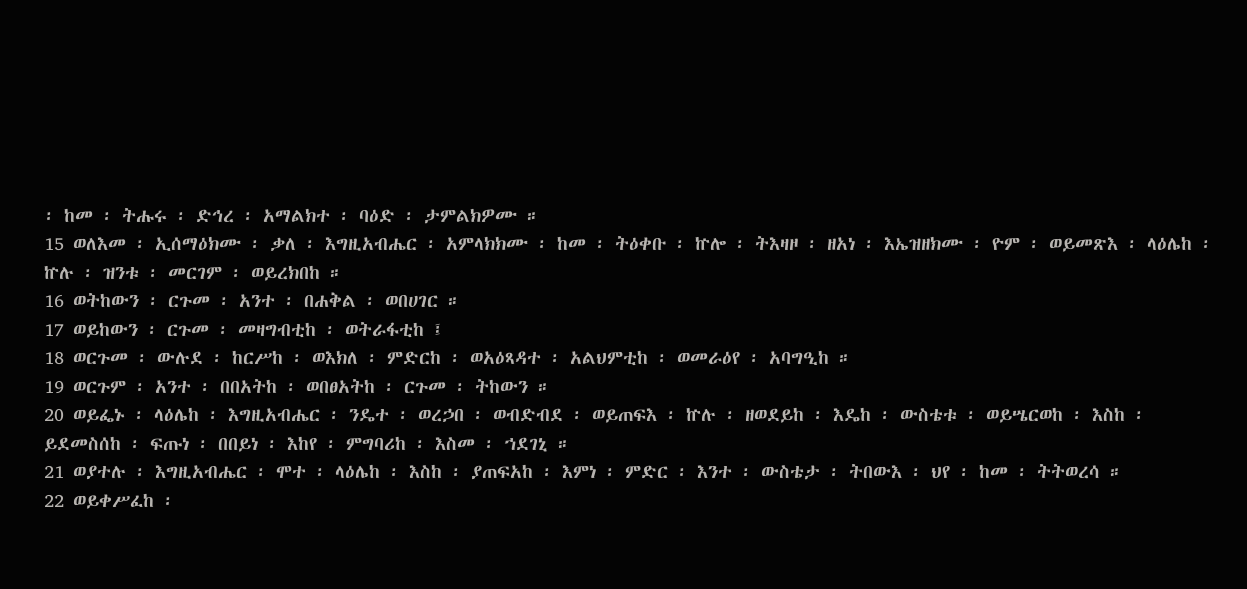፡ ከመ ፡ ትሑሩ ፡ ድኅረ ፡ አማልክተ ፡ ባዕድ ፡ ታምልክዎሙ ።
15 ወለእመ ፡ ኢሰማዕክሙ ፡ ቃለ ፡ እግዚአብሔር ፡ አምላክክሙ ፡ ከመ ፡ ትዕቀቡ ፡ ኵሎ ፡ ትእዛዞ ፡ ዘአነ ፡ እኤዝዘክሙ ፡ ዮም ፡ ወይመጽእ ፡ ላዕሌከ ፡ ኵሉ ፡ ዝንቱ ፡ መርገም ፡ ወይረክበከ ።
16 ወትከውን ፡ ርጉመ ፡ አንተ ፡ በሐቅል ፡ ወበሀገር ።
17 ወይከውን ፡ ርጉመ ፡ መዛግብቲከ ፡ ወትራፋቲከ ፤
18 ወርጉመ ፡ ውሉደ ፡ ከርሥከ ፡ ወእክለ ፡ ምድርከ ፡ ወአዕጻዳተ ፡ አልህምቲከ ፡ ወመራዕየ ፡ አባግዒከ ።
19 ወርጉም ፡ አንተ ፡ በበአትከ ፡ ወበፀአትከ ፡ ርጉመ ፡ ትከውን ።
20 ወይፌኑ ፡ ላዕሌከ ፡ እግዚአብሔር ፡ ንዴተ ፡ ወረኃበ ፡ ወብድብደ ፡ ወይጠፍእ ፡ ኵሉ ፡ ዘወደይከ ፡ እዴከ ፡ ውስቴቱ ፡ ወይሤርወከ ፡ እስከ ፡ ይደመስሰከ ፡ ፍጡነ ፡ በበይነ ፡ እከየ ፡ ምግባሪከ ፡ እስመ ፡ ኀደገኒ ።
21 ወያተሉ ፡ እግዚአብሔር ፡ ሞተ ፡ ላዕሌከ ፡ እስከ ፡ ያጠፍአከ ፡ እምነ ፡ ምድር ፡ እንተ ፡ ውስቴታ ፡ ትበውእ ፡ ህየ ፡ ከመ ፡ ትትወረሳ ።
22 ወይቀሥፈከ ፡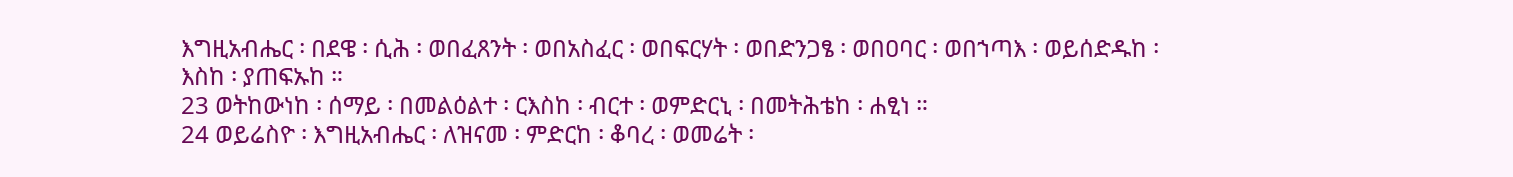እግዚአብሔር ፡ በደዌ ፡ ሲሕ ፡ ወበፈጸንት ፡ ወበአስፈር ፡ ወበፍርሃት ፡ ወበድንጋፄ ፡ ወበዐባር ፡ ወበኀጣእ ፡ ወይሰድዱከ ፡ እስከ ፡ ያጠፍኡከ ።
23 ወትከውነከ ፡ ሰማይ ፡ በመልዕልተ ፡ ርእስከ ፡ ብርተ ፡ ወምድርኒ ፡ በመትሕቴከ ፡ ሐፂነ ።
24 ወይሬስዮ ፡ እግዚአብሔር ፡ ለዝናመ ፡ ምድርከ ፡ ቆባረ ፡ ወመሬት ፡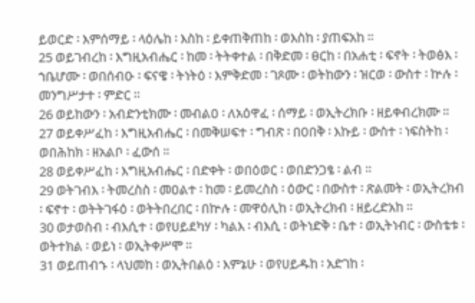ይወርድ ፡ እምሰማይ ፡ ላዕሌከ ፡ እስከ ፡ ይቀጠቅጠከ ፡ ወእስከ ፡ ያጠፍአከ ።
25 ወይገብረከ ፡ እግዚአብሔር ፡ ከመ ፡ ትትቀተል ፡ በቅድመ ፡ ፀርከ ፡ በአሐቲ ፡ ፍኖት ፡ ትወፅእ ፡ ኀቤሆሙ ፡ ወበሰብዑ ፡ ፍናዌ ፡ ትነትዕ ፡ እምቅድመ ፡ ገጾሙ ፡ ወትከውን ፡ ዝርወ ፡ ውስተ ፡ ኵሉ ፡ መንግሥታተ ፡ ምድር ።
26 ወይከውን ፡ አብድንቲክሙ ፡ መብልዐ ፡ ለአዕዋፈ ፡ ሰማይ ፡ ወኢትረክቡ ፡ ዘይቀብረክሙ ።
27 ወይቀሥፈከ ፡ እግዚአብሔር ፡ በመቅሠፍተ ፡ ግብጽ ፡ በዐበቅ ፡ እኩይ ፡ ውስተ ፡ ነፍስትከ ፡ ወበሕከክ ፡ ዘአልቦ ፡ ፈውሰ ።
28 ወይቀሥፈከ ፡ እግዚአብሔር ፡ በድቀት ፡ ወበዕወር ፡ ወበድንጋፄ ፡ ልብ ።
29 ወትገብእ ፡ ትመረስስ ፡ መዐልተ ፡ ከመ ፡ ይመረስስ ፡ ዕውር ፡ በውስተ ፡ ጽልመት ፡ ወኢትረክብ ፡ ፍኖተ ፡ ወትትገፋዕ ፡ ወትትበረበር ፡ በኵሉ ፡ መዋዕሊከ ፡ ወኢትረክብ ፡ ዘይረድአከ ።
30 ወታወስብ ፡ ብእሲተ ፡ ወየሀይደካሃ ፡ ካልእ ፡ ብእሲ ፡ ወትነድቅ ፡ ቤተ ፡ ወኢትነብር ፡ ውስቴቱ ፡ ወትተክል ፡ ወይነ ፡ ወኢትቀሥሞ ።
31 ወይጠብኁ ፡ ላህመከ ፡ ወኢትበልዕ ፡ እምኔሁ ፡ ወየሀይዱከ ፡ አድገከ ፡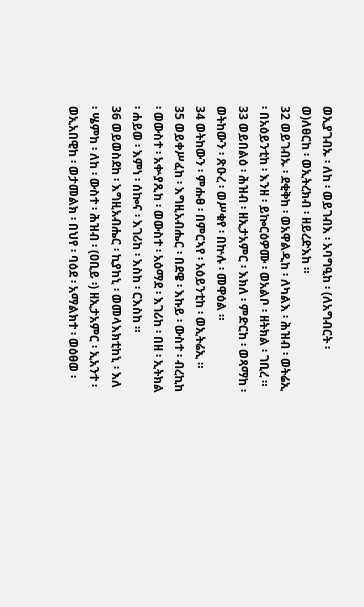ወኢያገብኡ ፡ ለከ ፡ ወይገብእ ፡ አባግዒከ ፡ (ለአግብርት ፡ ወ)ለፀርከ ፡ ወኢትረክብ ፡ ዘይረድእከ ።
32 ወይገብኡ ፡ ደቂቅከ ፡ ወአዋልዲከ ፡ ለካልእ ፡ ሕዝብ ፡ ወትሬኢ ፡ በአዕይንቲከ ፡ እንዘ ፡ ይኰርዕዎሙ ፡ ወአልቦ ፡ ዘትክል ፡ ገቢረ ።
33 ወይበልዕ ፡ ሕዝብ ፡ ዘኢታአምር ፡ እክለ ፡ ምድርከ ፡ ወጻማከ ፡ ወትከውን ፡ ጽዑረ ፡ ወሥቁየ ፡ በኵሉ ፡ መዋዕል ።
34 ወትከውን ፡ ምሑፀ ፡ በምርኣየ ፡ አዕይንቲከ ፡ ወኢትሬኢ ።
35 ወይቀሥፈከ ፡ እግዚአብሔር ፡ በደዌ ፡ እኩይ ፡ ውስተ ፡ ብረኪከ ፡ ወውስተ ፡ አቍያጺከ ፡ ወውስተ ፡ አዕማደ ፡ እገሪከ ፡ በዘ ፡ ኢትክል ፡ ሐይወ ፡ እምነ ፡ ሰኰና ፡ እገሪከ ፡ እስከ ፡ ርእስከ ።
36 ወይወስደከ ፡ እግዚአብሔር ፡ ኪያከኒ ፡ ወመላእክቲከኒ ፡ እለ ፡ ሤምከ ፡ ለከ ፡ ውስተ ፡ ሕዝብ ፡ (ዐቢይ ፡) ዘኢታአምር ፡ ኢአንተ ፡ ወኢአበዊከ ፡ ወታመልክ ፡ በህየ ፡ ባዕደ ፡ አማልክተ ፡ ወዕፀወ ፡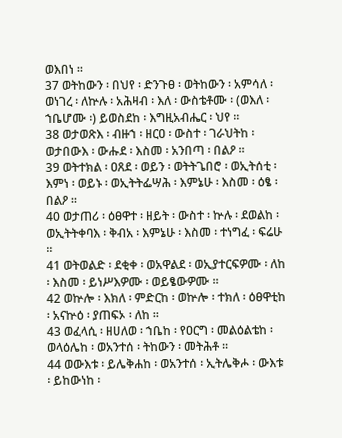ወእበነ ።
37 ወትከውን ፡ በህየ ፡ ድንጉፀ ፡ ወትከውን ፡ አምሳለ ፡ ወነገረ ፡ ለኵሉ ፡ አሕዛብ ፡ እለ ፡ ውስቴቶሙ ፡ (ወእለ ፡ ኀቤሆሙ ፡) ይወስደከ ፡ እግዚአብሔር ፡ ህየ ።
38 ወታወጽእ ፡ ብዙኀ ፡ ዘርዐ ፡ ውስተ ፡ ገራህትከ ፡ ወታበውእ ፡ ውሑደ ፡ እስመ ፡ አንበጣ ፡ በልዖ ።
39 ወትተክል ፡ ዐጸደ ፡ ወይን ፡ ወትትጌበሮ ፡ ወኢትሰቲ ፡ እምነ ፡ ወይኑ ፡ ወኢትትፌሣሕ ፡ እምኔሁ ፡ እስመ ፡ ዕፄ ፡ በልዖ ።
40 ወታጠሪ ፡ ዕፀዋተ ፡ ዘይት ፡ ውስተ ፡ ኵሉ ፡ ደወልከ ፡ ወኢትትቀባእ ፡ ቅብአ ፡ እምኔሁ ፡ እስመ ፡ ተነግፈ ፡ ፍሬሁ ።
41 ወትወልድ ፡ ደቂቀ ፡ ወአዋልደ ፡ ወኢያተርፍዎሙ ፡ ለከ ፡ እስመ ፡ ይነሥእዎሙ ፡ ወይፄውዎሙ ።
42 ወኵሎ ፡ እክለ ፡ ምድርከ ፡ ወኵሎ ፡ ተክለ ፡ ዕፀዋቲከ ፡ አናኵዕ ፡ ያጠፍኦ ፡ ለከ ።
43 ወፈላሲ ፡ ዘሀለወ ፡ ኀቤከ ፡ የዐርግ ፡ መልዕልቴከ ፡ ወላዕሌከ ፡ ወአንተሰ ፡ ትከውን ፡ መትሕቶ ።
44 ወውእቱ ፡ ይሌቅሐከ ፡ ወአንተሰ ፡ ኢትሌቅሖ ፡ ውእቱ ፡ ይከውነከ ፡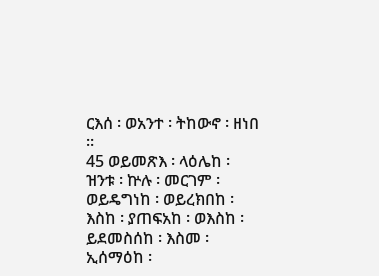ርእሰ ፡ ወአንተ ፡ ትከውኖ ፡ ዘነበ ።
45 ወይመጽእ ፡ ላዕሌከ ፡ ዝንቱ ፡ ኵሉ ፡ መርገም ፡ ወይዴግነከ ፡ ወይረክበከ ፡ እስከ ፡ ያጠፍአከ ፡ ወእስከ ፡ ይደመስሰከ ፡ እስመ ፡ ኢሰማዕከ ፡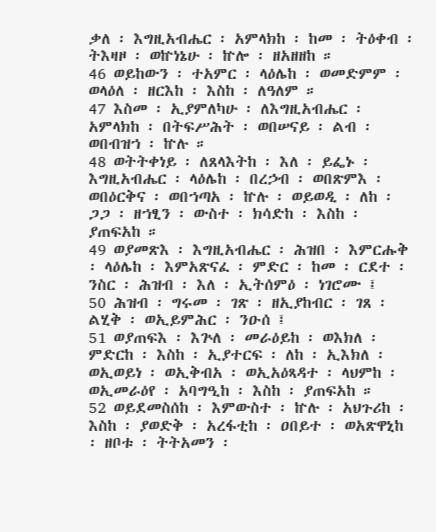ቃለ ፡ እግዚአብሔር ፡ አምላክከ ፡ ከመ ፡ ትዕቀብ ፡ ትእዛዞ ፡ ወኵነኔሁ ፡ ኵሎ ፡ ዘአዘዘከ ።
46 ወይከውን ፡ ተአምር ፡ ላዕሌከ ፡ ወመድምም ፡ ወላዕለ ፡ ዘርእከ ፡ እስከ ፡ ለዓለም ።
47 እስመ ፡ ኢያምለካሁ ፡ ለእግዚአብሔር ፡ አምላክከ ፡ በትፍሥሕት ፡ ወበሠናይ ፡ ልብ ፡ ወበብዝኀ ፡ ኵሉ ።
48 ወትትቀነይ ፡ ለጸላእትከ ፡ እለ ፡ ይፌኑ ፡ እግዚአብሔር ፡ ላዕሌከ ፡ በረኃብ ፡ ወበጽምእ ፡ ወበዕርቅና ፡ ወበኀጣአ ፡ ኵሉ ፡ ወይወዲ ፡ ለከ ፡ ጋጋ ፡ ዘኀፂን ፡ ውስተ ፡ ክሳድከ ፡ እስከ ፡ ያጠፍአከ ።
49 ወያመጽእ ፡ እግዚአብሔር ፡ ሕዝበ ፡ እምርሑቅ ፡ ላዕሌከ ፡ እምአጽናፈ ፡ ምድር ፡ ከመ ፡ ርደተ ፡ ንስር ፡ ሕዝብ ፡ እለ ፡ ኢትሰምዕ ፡ ነገሮሙ ፤
50 ሕዝብ ፡ ግሩመ ፡ ገጽ ፡ ዘኢያከብር ፡ ገጸ ፡ ልሂቅ ፡ ወኢይምሕር ፡ ንዑሰ ፤
51 ወያጠፍእ ፡ እጕለ ፡ መራዕይከ ፡ ወእክለ ፡ ምድርከ ፡ እስከ ፡ ኢያተርፍ ፡ ለከ ፡ ኢእክለ ፡ ወኢወይነ ፡ ወኢቅብአ ፡ ወኢአዕጻዳተ ፡ ላህምከ ፡ ወኢመራዕየ ፡ አባግዒከ ፡ እስከ ፡ ያጠፍአከ ።
52 ወይደመስሰከ ፡ እምውስተ ፡ ኵሉ ፡ አህጉሪከ ፡ እስከ ፡ ያወድቅ ፡ አረፋቲከ ፡ ዐበይተ ፡ ወአጽዋኒከ ፡ ዘቦቱ ፡ ትትአመን ፡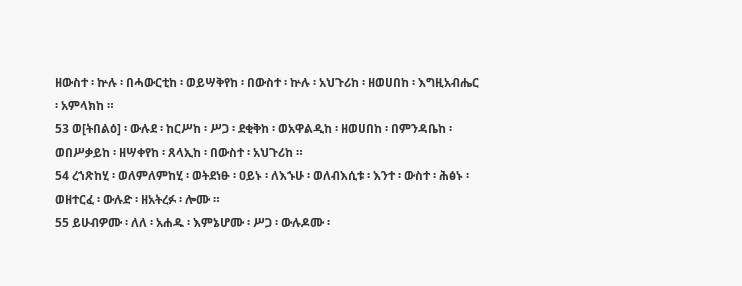ዘውስተ ፡ ኵሉ ፡ በሓውርቲከ ፡ ወይሣቅየከ ፡ በውስተ ፡ ኵሉ ፡ አህጉሪከ ፡ ዘወሀበከ ፡ እግዚአብሔር ፡ አምላክከ ።
53 ወ[ትበልዕ] ፡ ውሉደ ፡ ከርሥከ ፡ ሥጋ ፡ ደቂቅከ ፡ ወአዋልዲከ ፡ ዘወሀበከ ፡ በምንዳቤከ ፡ ወበሥቃይከ ፡ ዘሣቀየከ ፡ ጸላኢከ ፡ በውስተ ፡ አህጉሪከ ።
54 ረኀጽከሂ ፡ ወለምለምከሂ ፡ ወትደነፁ ፡ ዐይኑ ፡ ለእኁሁ ፡ ወለብእሲቱ ፡ እንተ ፡ ውስተ ፡ ሕፅኑ ፡ ወዘተርፈ ፡ ውሉድ ፡ ዘአትረፉ ፡ ሎሙ ።
55 ይሁብዎሙ ፡ ለለ ፡ አሐዱ ፡ እምኔሆሙ ፡ ሥጋ ፡ ውሉዶሙ ፡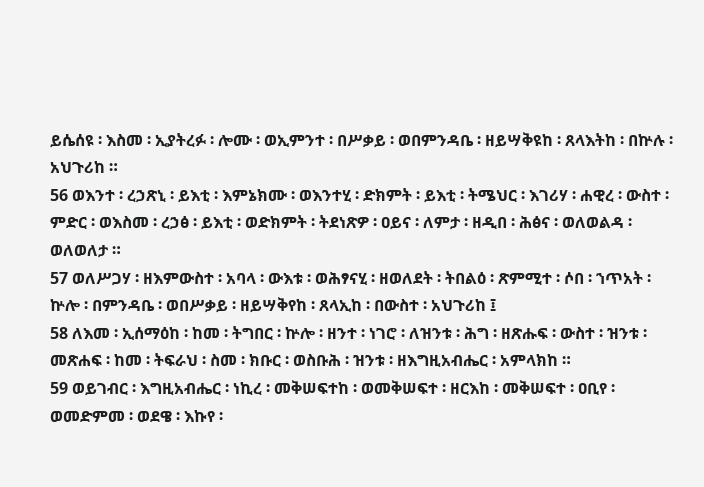ይሴሰዩ ፡ እስመ ፡ ኢያትረፉ ፡ ሎሙ ፡ ወኢምንተ ፡ በሥቃይ ፡ ወበምንዳቤ ፡ ዘይሣቅዩከ ፡ ጸላእትከ ፡ በኵሉ ፡ አህጉሪከ ።
56 ወእንተ ፡ ረኃጽኒ ፡ ይእቲ ፡ እምኔክሙ ፡ ወእንተሂ ፡ ድክምት ፡ ይእቲ ፡ ትሜህር ፡ እገሪሃ ፡ ሐዊረ ፡ ውስተ ፡ ምድር ፡ ወእስመ ፡ ረኃፅ ፡ ይእቲ ፡ ወድክምት ፡ ትደነጽዎ ፡ ዐይና ፡ ለምታ ፡ ዘዲበ ፡ ሕፅና ፡ ወለወልዳ ፡ ወለወለታ ።
57 ወለሥጋሃ ፡ ዘእምውስተ ፡ አባላ ፡ ውእቱ ፡ ወሕፃናሂ ፡ ዘወለደት ፡ ትበልዕ ፡ ጽምሚተ ፡ ሶበ ፡ ኀጥአት ፡ ኵሎ ፡ በምንዳቤ ፡ ወበሥቃይ ፡ ዘይሣቅየከ ፡ ጸላኢከ ፡ በውስተ ፡ አህጉሪከ ፤
58 ለእመ ፡ ኢሰማዕከ ፡ ከመ ፡ ትግበር ፡ ኵሎ ፡ ዘንተ ፡ ነገሮ ፡ ለዝንቱ ፡ ሕግ ፡ ዘጽሑፍ ፡ ውስተ ፡ ዝንቱ ፡ መጽሐፍ ፡ ከመ ፡ ትፍራህ ፡ ስመ ፡ ክቡር ፡ ወስቡሕ ፡ ዝንቱ ፡ ዘእግዚአብሔር ፡ አምላክከ ።
59 ወይገብር ፡ እግዚአብሔር ፡ ነኪረ ፡ መቅሠፍተከ ፡ ወመቅሠፍተ ፡ ዘርእከ ፡ መቅሠፍተ ፡ ዐቢየ ፡ ወመድምመ ፡ ወደዌ ፡ እኩየ ፡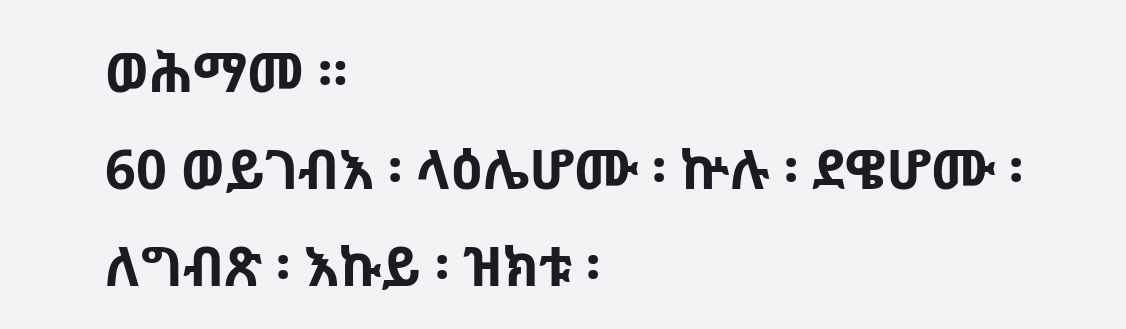ወሕማመ ።
60 ወይገብእ ፡ ላዕሌሆሙ ፡ ኵሉ ፡ ደዌሆሙ ፡ ለግብጽ ፡ እኩይ ፡ ዝክቱ ፡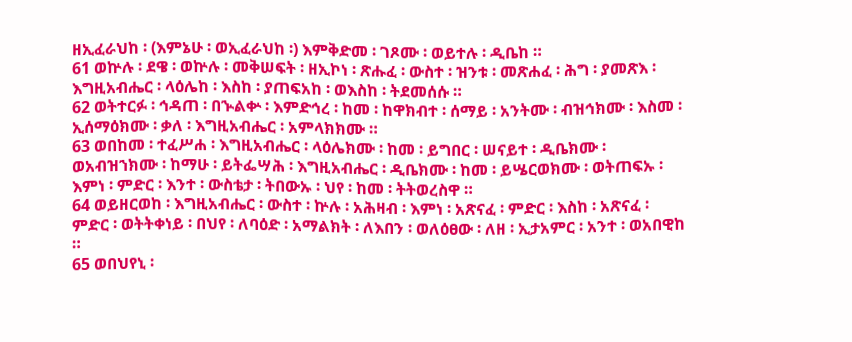ዘኢፈራህከ ፡ (እምኔሁ ፡ ወኢፈራህከ ፡) እምቅድመ ፡ ገጾሙ ፡ ወይተሉ ፡ ዲቤከ ።
61 ወኵሉ ፡ ደዌ ፡ ወኵሉ ፡ መቅሠፍት ፡ ዘኢኮነ ፡ ጽሑፈ ፡ ውስተ ፡ ዝንቱ ፡ መጽሐፈ ፡ ሕግ ፡ ያመጽእ ፡ እግዚአብሔር ፡ ላዕሌከ ፡ እስከ ፡ ያጠፍአከ ፡ ወእስከ ፡ ትደመሰሱ ።
62 ወትተርፉ ፡ ኅዳጠ ፡ በኍልቍ ፡ እምድኅረ ፡ ከመ ፡ ከዋክብተ ፡ ሰማይ ፡ አንትሙ ፡ ብዝኅክሙ ፡ እስመ ፡ ኢሰማዕክሙ ፡ ቃለ ፡ እግዚአብሔር ፡ አምላክክሙ ።
63 ወበከመ ፡ ተፈሥሐ ፡ እግዚአብሔር ፡ ላዕሌክሙ ፡ ከመ ፡ ይግበር ፡ ሠናይተ ፡ ዲቤክሙ ፡ ወአብዝኀክሙ ፡ ከማሁ ፡ ይትፌሣሕ ፡ እግዚአብሔር ፡ ዲቤክሙ ፡ ከመ ፡ ይሤርወክሙ ፡ ወትጠፍኡ ፡ እምነ ፡ ምድር ፡ እንተ ፡ ውስቴታ ፡ ትበውኡ ፡ ህየ ፡ ከመ ፡ ትትወረስዋ ።
64 ወይዘርወከ ፡ እግዚአብሔር ፡ ውስተ ፡ ኵሉ ፡ አሕዛብ ፡ እምነ ፡ አጽናፈ ፡ ምድር ፡ እስከ ፡ አጽናፈ ፡ ምድር ፡ ወትትቀነይ ፡ በህየ ፡ ለባዕድ ፡ አማልክት ፡ ለእበን ፡ ወለዕፀው ፡ ለዘ ፡ ኢታአምር ፡ አንተ ፡ ወአበዊከ ።
65 ወበህየኒ ፡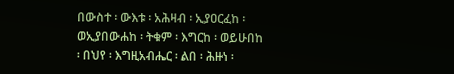በውስተ ፡ ውእቱ ፡ አሕዛብ ፡ ኢያዐርፈከ ፡ ወኢያበውሐከ ፡ ትቁም ፡ እግርከ ፡ ወይሁበከ ፡ በህየ ፡ እግዚአብሔር ፡ ልበ ፡ ሕዙነ ፡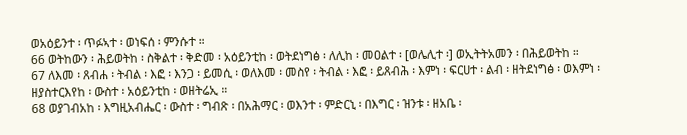ወአዕይንተ ፡ ጥፉኣተ ፡ ወነፍሰ ፡ ምንሱተ ።
66 ወትከውን ፡ ሕይወትከ ፡ ስቅልተ ፡ ቅድመ ፡ አዕይንቲከ ፡ ወትደነግፅ ፡ ለሊከ ፡ መዐልተ ፡ [ወሌሊተ ፡] ወኢትትአመን ፡ በሕይወትከ ።
67 ለእመ ፡ ጸብሐ ፡ ትብል ፡ እፎ ፡ እንጋ ፡ ይመሲ ፡ ወለእመ ፡ መስየ ፡ ትብል ፡ እፎ ፡ ይጸብሕ ፡ እምነ ፡ ፍርሀተ ፡ ልብ ፡ ዘትደነግፅ ፡ ወእምነ ፡ ዘያስተርእየከ ፡ ውስተ ፡ አዕይንቲከ ፡ ወዘትሬኢ ።
68 ወያገብአከ ፡ እግዚአብሔር ፡ ውስተ ፡ ግብጽ ፡ በአሕማር ፡ ወእንተ ፡ ምድርኒ ፡ በእግር ፡ ዝንቱ ፡ ዘአቤ ፡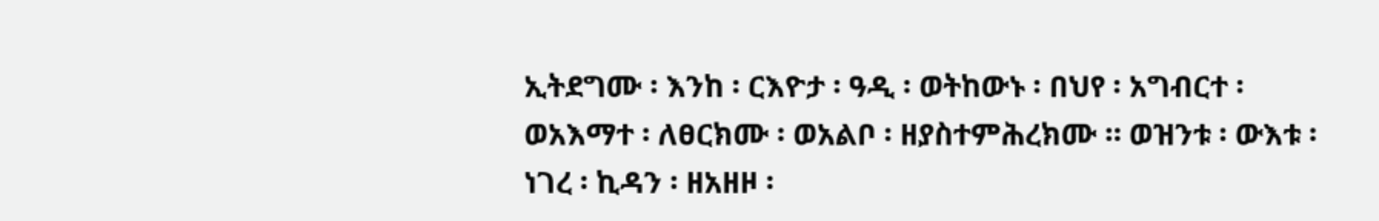ኢትደግሙ ፡ እንከ ፡ ርእዮታ ፡ ዓዲ ፡ ወትከውኑ ፡ በህየ ፡ አግብርተ ፡ ወአእማተ ፡ ለፀርክሙ ፡ ወአልቦ ፡ ዘያስተምሕረክሙ ። ወዝንቱ ፡ ውእቱ ፡ ነገረ ፡ ኪዳን ፡ ዘአዘዞ ፡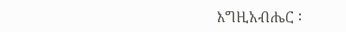እግዚአብሔር ፡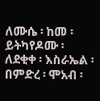ለሙሴ ፡ ከመ ፡ ይትካየዶሙ ፡ ለደቂቀ ፡ እስራኤል ፡ በምድረ ፡ ሞአብ ፡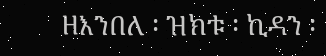ዘእንበለ ፡ ዝክቱ ፡ ኪዳን ፡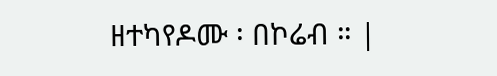ዘተካየዶሙ ፡ በኮሬብ ። |